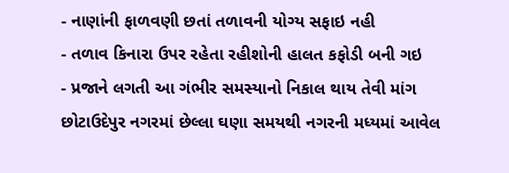- નાણાંની ફાળવણી છતાં તળાવની યોગ્ય સફાઇ નહી
- તળાવ કિનારા ઉપર રહેતા રહીશોની હાલત કફોડી બની ગઇ
- પ્રજાને લગતી આ ગંભીર સમસ્યાનો નિકાલ થાય તેવી માંગ
છોટાઉદેપુર નગરમાં છેલ્લા ઘણા સમયથી નગરની મધ્યમાં આવેલ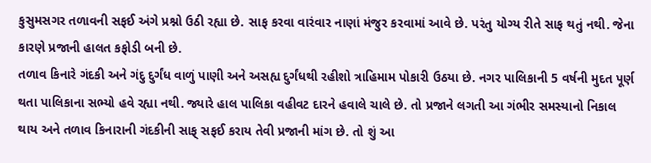કુસુમસગર તળાવની સફઈ અંગે પ્રશ્નો ઉઠી રહ્યા છે. સાફ કરવા વારંવાર નાણાં મંજુર કરવામાં આવે છે. પરંતુ યોગ્ય રીતે સાફ થતું નથી. જેના કારણે પ્રજાની હાલત કફોડી બની છે.
તળાવ કિનારે ગંદકી અને ગંદુ દુર્ગંધ વાળું પાણી અને અસહ્ય દુર્ગંધથી રહીશો ત્રાહિમામ પોકારી ઉઠયા છે. નગર પાલિકાની 5 વર્ષની મુદત પૂર્ણ થતા પાલિકાના સભ્યો હવે રહ્યા નથી. જ્યારે હાલ પાલિકા વહીવટ દારને હવાલે ચાલે છે. તો પ્રજાને લગતી આ ગંભીર સમસ્યાનો નિકાલ થાય અને તળાવ કિનારાની ગંદકીની સાફ્ સફઈ કરાય તેવી પ્રજાની માંગ છે. તો શું આ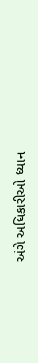અંગે અધિકારીઓ ધ્યાન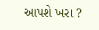આપશે ખરા ?